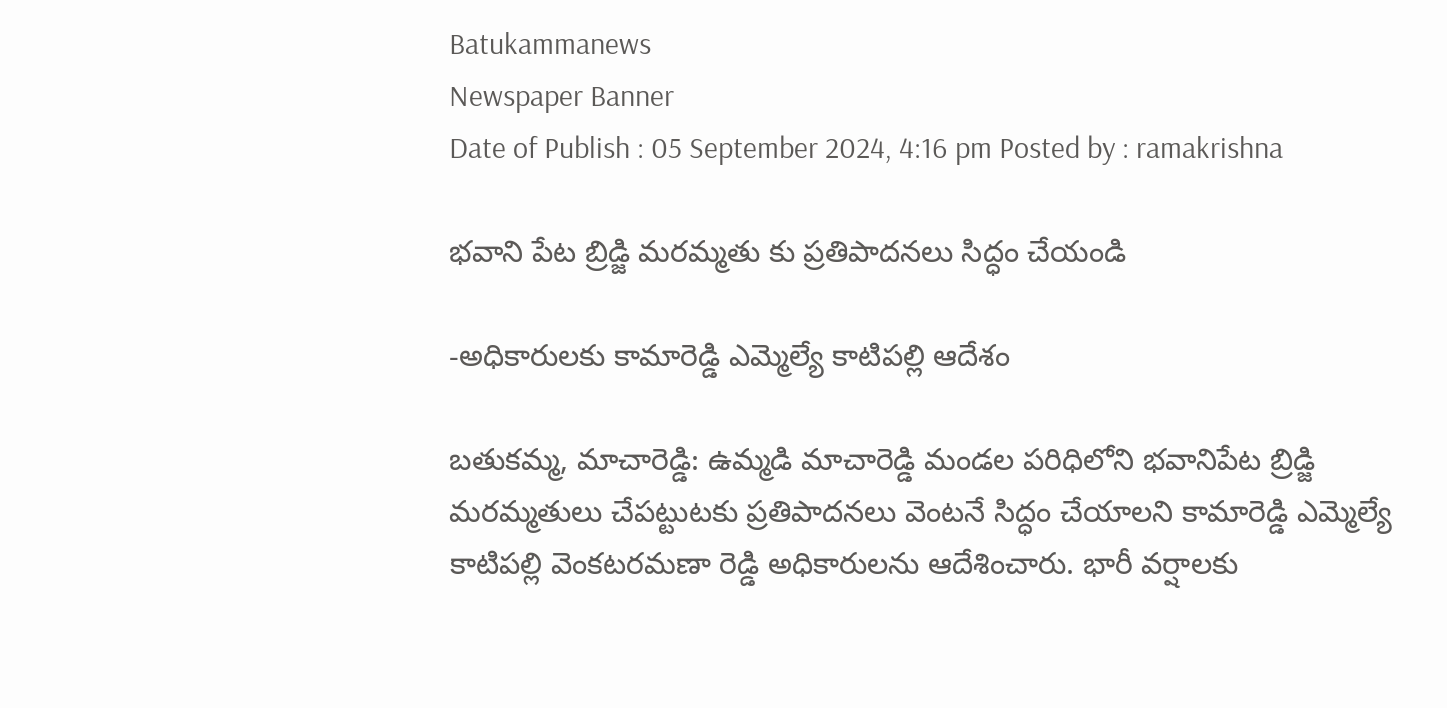Batukammanews
Newspaper Banner
Date of Publish : 05 September 2024, 4:16 pm Posted by : ramakrishna

భవాని పేట బ్రిడ్జి మరమ్మతు కు ప్రతిపాదనలు సిద్ధం చేయండి

-అధికారులకు కామారెడ్డి ఎమ్మెల్యే కాటిపల్లి ఆదేశం

బతుకమ్మ, మాచారెడ్డి: ఉమ్మడి మాచారెడ్డి మండల పరిధిలోని భవానిపేట బ్రిడ్జి మరమ్మతులు చేపట్టుటకు ప్రతిపాదనలు వెంటనే సిద్ధం చేయాలని కామారెడ్డి ఎమ్మెల్యే కాటిపల్లి వెంకటరమణా రెడ్డి అధికారులను ఆదేశించారు. భారీ వర్షాలకు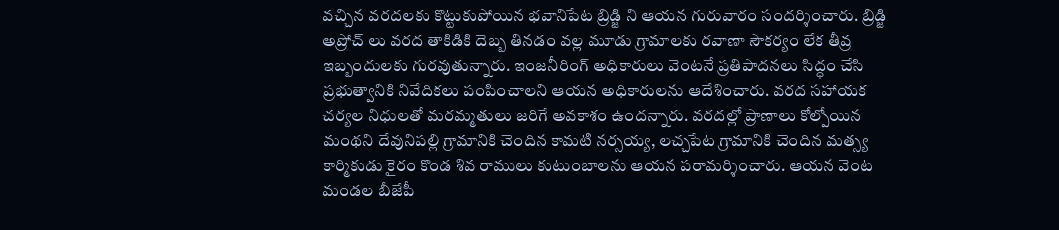వచ్చిన వరదలకు కొట్టుకుపోయిన భవానిపేట బ్రిడ్జి ని ఆయన గురువారం సందర్శించారు. బ్రిడ్జి అప్రోచ్ లు వరద తాకిడికి దెబ్బ తినడం వల్ల మూడు గ్రామాలకు రవాణా సౌకర్యం లేక తీవ్ర ఇబ్బందులకు గురవుతున్నారు. ఇంజనీరింగ్ అధికారులు వెంటనే ప్రతిపాదనలు సిద్ధం చేసి ప్రభుత్వానికి నివేదికలు పంపించాలని ఆయన అధికారులను ఆదేశించారు. వరద సహాయక చర్యల నిధులతో మరమ్మతులు జరిగే అవకాశం ఉందన్నారు. వరదల్లో ప్రాణాలు కోల్పోయిన మంథని దేవునిపల్లి గ్రామానికి చెందిన కామటి నర్సయ్య, లచ్చపేట గ్రామానికి చెందిన మత్స్య కార్మికుడు కైరం కొండ శివ రాములు కుటుంబాలను ఆయన పరామర్శించారు. ఆయన వెంట మండల బీజేపీ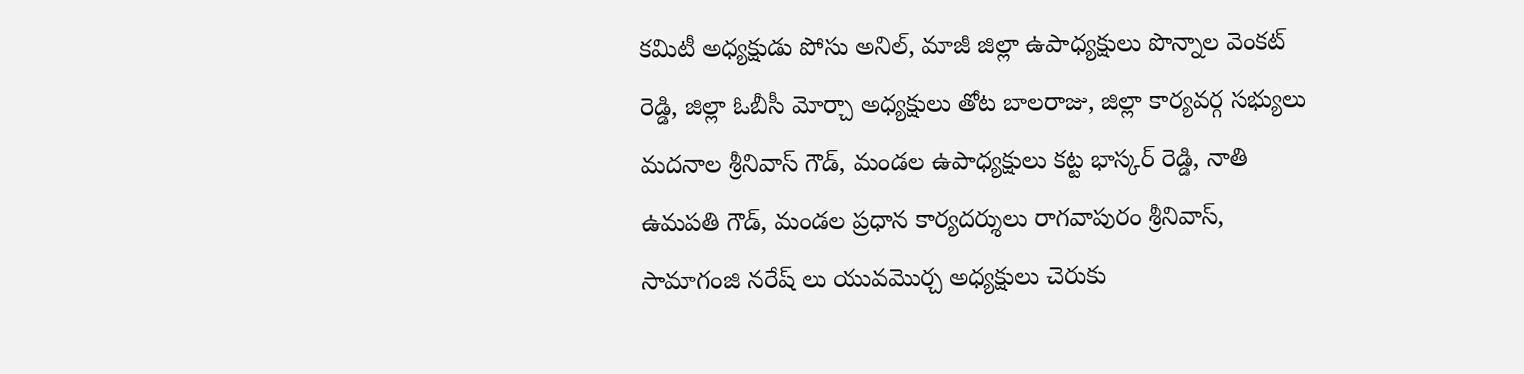కమిటీ అధ్యక్షుడు పోసు అనిల్, మాజీ జిల్లా ఉపాధ్యక్షులు పొన్నాల వెంకట్ రెడ్డి, జిల్లా ఓబీసీ మోర్చా అధ్యక్షులు తోట బాలరాజు, జిల్లా కార్యవర్గ సభ్యులు మదనాల శ్రీనివాస్ గౌడ్, మండల ఉపాధ్యక్షులు కట్ట భాస్కర్ రెడ్డి, నాతి ఉమపతి గౌడ్, మండల ప్రధాన కార్యదర్శులు రాగవాపురం శ్రీనివాస్, సామాగంజి నరేష్ లు యువమొర్చ అధ్యక్షులు చెరుకు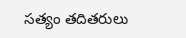సత్యం తదితరులు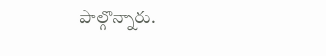పాల్గొన్నారు.